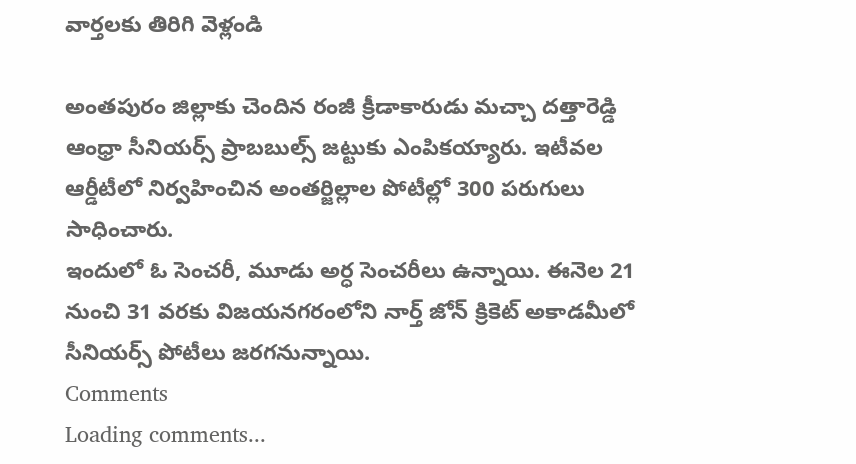వార్తలకు తిరిగి వెళ్లండి

అంతపురం జిల్లాకు చెందిన రంజీ క్రీడాకారుడు మచ్చా దత్తారెడ్డి ఆంధ్రా సీనియర్స్ ప్రాబబుల్స్ జట్టుకు ఎంపికయ్యారు. ఇటీవల ఆర్డీటీలో నిర్వహించిన అంతర్జిల్లాల పోటీల్లో 300 పరుగులు సాధించారు.
ఇందులో ఓ సెంచరీ, మూడు అర్ధ సెంచరీలు ఉన్నాయి. ఈనెల 21 నుంచి 31 వరకు విజయనగరంలోని నార్త్ జోన్ క్రికెట్ అకాడమీలో సీనియర్స్ పోటీలు జరగనున్నాయి.
Comments
Loading comments...